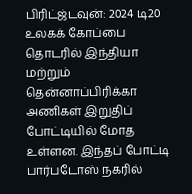பிரிட்ஜ்டவுன்: 2024 டி20 உலகக் கோப்பை தொடரில் இந்தியா மற்றும் தென்னாப்பிரிக்கா அணிகள் இறுதிப் போட்டியில் மோத உள்ளன. இந்தப் போட்டி பார்படோஸ் நகரில்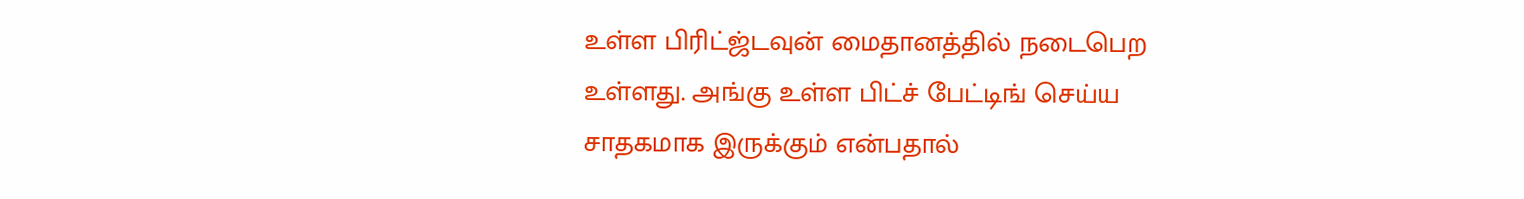உள்ள பிரிட்ஜ்டவுன் மைதானத்தில் நடைபெற உள்ளது. அங்கு உள்ள பிட்ச் பேட்டிங் செய்ய சாதகமாக இருக்கும் என்பதால்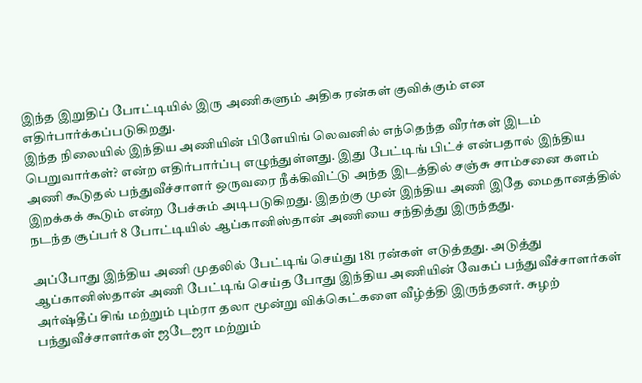இந்த இறுதிப் போட்டியில் இரு அணிகளும் அதிக ரன்கள் குவிக்கும் என எதிர்பார்க்கப்படுகிறது.
இந்த நிலையில் இந்திய அணியின் பிளேயிங் லெவனில் எந்தெந்த வீரர்கள் இடம் பெறுவார்கள்? என்ற எதிர்பார்ப்பு எழுந்துள்ளது. இது பேட்டிங் பிட்ச் என்பதால் இந்திய அணி கூடுதல் பந்துவீச்சாளர் ஒருவரை நீக்கிவிட்டு அந்த இடத்தில் சஞ்சு சாம்சனை களம் இறக்கக் கூடும் என்ற பேச்சும் அடிபடுகிறது. இதற்கு முன் இந்திய அணி இதே மைதானத்தில் நடந்த சூப்பர் 8 போட்டியில் ஆப்கானிஸ்தான் அணியை சந்தித்து இருந்தது.

அப்போது இந்திய அணி முதலில் பேட்டிங் செய்து 181 ரன்கள் எடுத்தது. அடுத்து ஆப்கானிஸ்தான் அணி பேட்டிங் செய்த போது இந்திய அணியின் வேகப் பந்துவீச்சாளர்கள் அர்ஷ்தீப் சிங் மற்றும் பும்ரா தலா மூன்று விக்கெட்களை வீழ்த்தி இருந்தனர். சுழற் பந்துவீச்சாளர்கள் ஜடேஜா மற்றும்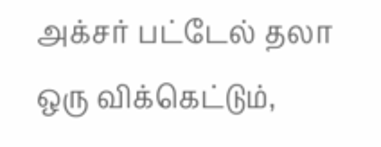அக்சர் பட்டேல் தலா ஒரு விக்கெட்டும்,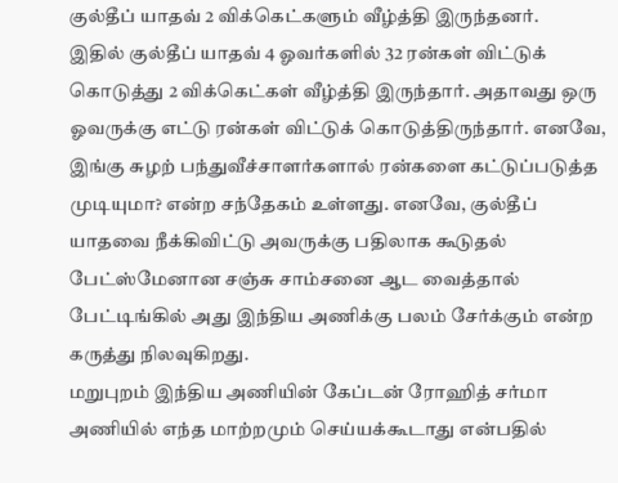குல்தீப் யாதவ் 2 விக்கெட்களும் வீழ்த்தி இருந்தனர்.
இதில் குல்தீப் யாதவ் 4 ஓவர்களில் 32 ரன்கள் விட்டுக் கொடுத்து 2 விக்கெட்கள் வீழ்த்தி இருந்தார். அதாவது ஒரு ஓவருக்கு எட்டு ரன்கள் விட்டுக் கொடுத்திருந்தார். எனவே, இங்கு சுழற் பந்துவீச்சாளர்களால் ரன்களை கட்டுப்படுத்த முடியுமா? என்ற சந்தேகம் உள்ளது. எனவே, குல்தீப் யாதவை நீக்கிவிட்டு அவருக்கு பதிலாக கூடுதல் பேட்ஸ்மேனான சஞ்சு சாம்சனை ஆட வைத்தால் பேட்டிங்கில் அது இந்திய அணிக்கு பலம் சேர்க்கும் என்ற கருத்து நிலவுகிறது.
மறுபுறம் இந்திய அணியின் கேப்டன் ரோஹித் சர்மா அணியில் எந்த மாற்றமும் செய்யக்கூடாது என்பதில்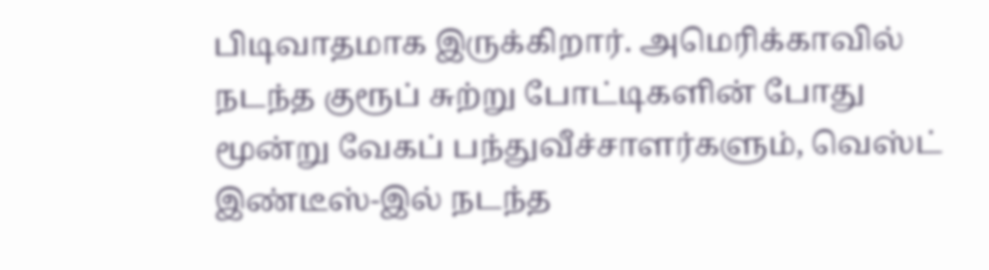பிடிவாதமாக இருக்கிறார். அமெரிக்காவில் நடந்த குரூப் சுற்று போட்டிகளின் போது மூன்று வேகப் பந்துவீச்சாளர்களும், வெஸ்ட் இண்டீஸ்-இல் நடந்த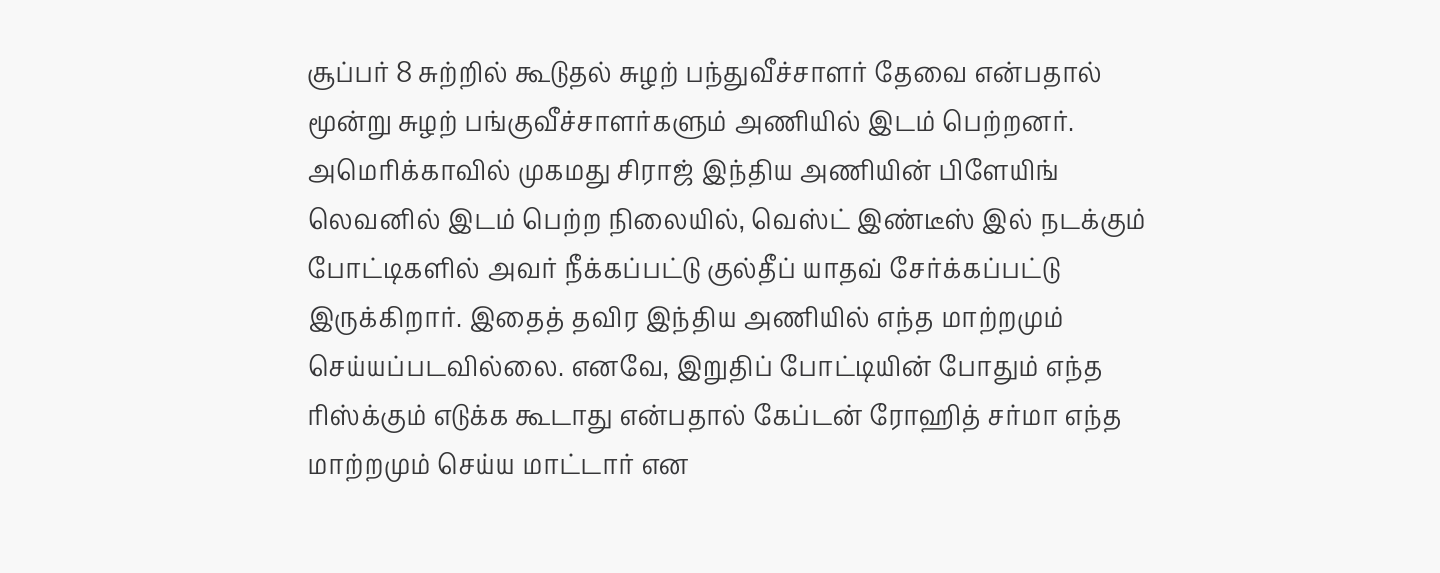சூப்பர் 8 சுற்றில் கூடுதல் சுழற் பந்துவீச்சாளர் தேவை என்பதால் மூன்று சுழற் பங்குவீச்சாளர்களும் அணியில் இடம் பெற்றனர்.
அமெரிக்காவில் முகமது சிராஜ் இந்திய அணியின் பிளேயிங் லெவனில் இடம் பெற்ற நிலையில், வெஸ்ட் இண்டீஸ் இல் நடக்கும் போட்டிகளில் அவர் நீக்கப்பட்டு குல்தீப் யாதவ் சேர்க்கப்பட்டு இருக்கிறார். இதைத் தவிர இந்திய அணியில் எந்த மாற்றமும் செய்யப்படவில்லை. எனவே, இறுதிப் போட்டியின் போதும் எந்த ரிஸ்க்கும் எடுக்க கூடாது என்பதால் கேப்டன் ரோஹித் சர்மா எந்த மாற்றமும் செய்ய மாட்டார் என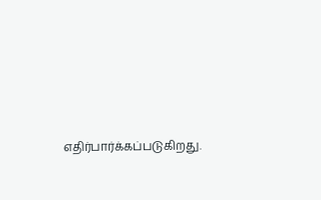எதிர்பார்க்கப்படுகிறது.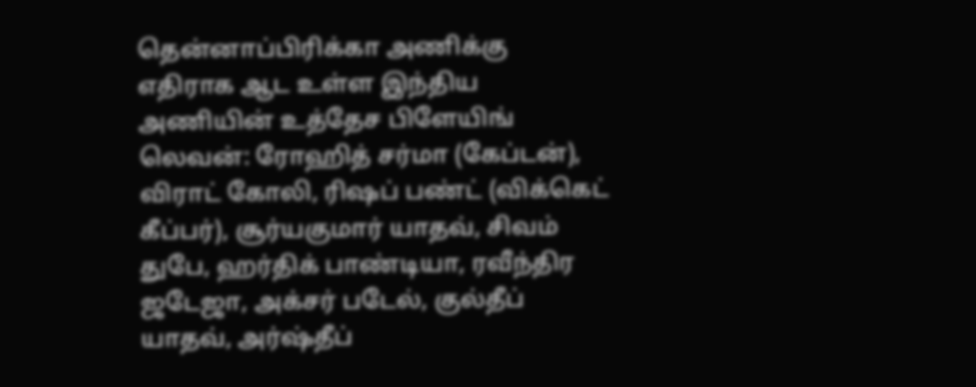தென்னாப்பிரிக்கா அணிக்கு எதிராக ஆட உள்ள இந்திய அணியின் உத்தேச பிளேயிங் லெவன்: ரோஹித் சர்மா (கேப்டன்), விராட் கோலி, ரிஷப் பண்ட் (விக்கெட் கீப்பர்), சூர்யகுமார் யாதவ், சிவம் துபே, ஹர்திக் பாண்டியா, ரவீந்திர ஜடேஜா, அக்சர் படேல், குல்தீப் யாதவ், அர்ஷ்தீப்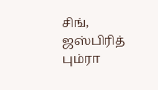சிங், ஜஸ்பிரித் பும்ரா